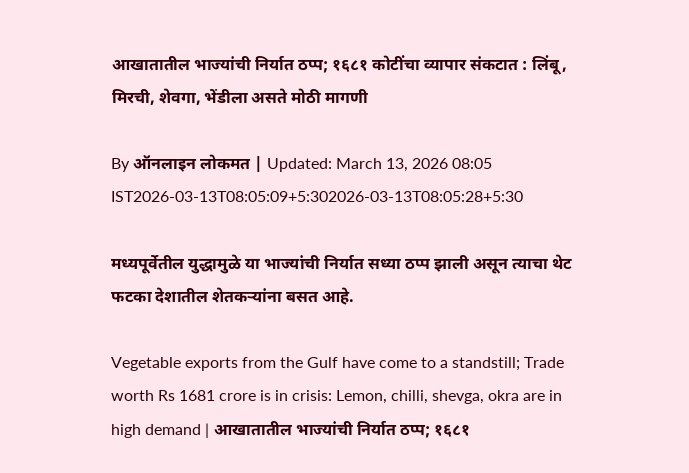आखातातील भाज्यांची निर्यात ठप्प; १६८१ कोटींचा व्यापार संकटात : लिंबू, मिरची, शेवगा, भेंडीला असते मोठी मागणी

By ऑनलाइन लोकमत | Updated: March 13, 2026 08:05 IST2026-03-13T08:05:09+5:302026-03-13T08:05:28+5:30

मध्यपूर्वेतील युद्धामुळे या भाज्यांची निर्यात सध्या ठप्प झाली असून त्याचा थेट फटका देशातील शेतकऱ्यांना बसत आहे.

Vegetable exports from the Gulf have come to a standstill; Trade worth Rs 1681 crore is in crisis: Lemon, chilli, shevga, okra are in high demand | आखातातील भाज्यांची निर्यात ठप्प; १६८१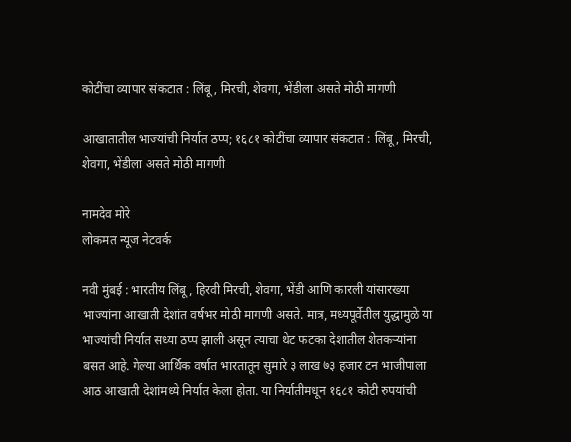कोटींचा व्यापार संकटात : लिंबू, मिरची, शेवगा, भेंडीला असते मोठी मागणी

आखातातील भाज्यांची निर्यात ठप्प; १६८१ कोटींचा व्यापार संकटात : लिंबू, मिरची, शेवगा, भेंडीला असते मोठी मागणी

नामदेव मोरे
लोकमत न्यूज नेटवर्क

नवी मुंबई : भारतीय लिंबू, हिरवी मिरची, शेवगा, भेंडी आणि कारली यांसारख्या भाज्यांना आखाती देशांत वर्षभर मोठी मागणी असते. मात्र, मध्यपूर्वेतील युद्धामुळे या भाज्यांची निर्यात सध्या ठप्प झाली असून त्याचा थेट फटका देशातील शेतकऱ्यांना बसत आहे. गेल्या आर्थिक वर्षात भारतातून सुमारे ३ लाख ७३ हजार टन भाजीपाला आठ आखाती देशांमध्ये निर्यात केला होता. या निर्यातीमधून १६८१ कोटी रुपयांची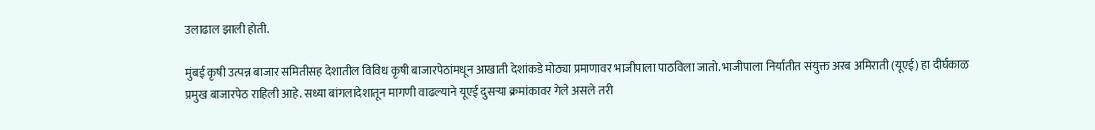उलाढाल झाली होती.

मुंबई कृषी उत्पन्न बाजार समितीसह देशातील विविध कृषी बाजारपेठांमधून आखाती देशांकडे मोठ्या प्रमाणावर भाजीपाला पाठविला जातो. भाजीपाला निर्यातीत संयुक्त अरब अमिराती (यूएई) हा दीर्घकाळ प्रमुख बाजारपेठ राहिली आहे. सध्या बांगलादेशातून मागणी वाढल्याने यूएई दुसऱ्या क्रमांकावर गेले असले तरी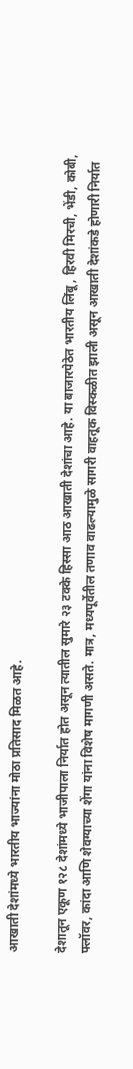आखाती देशांमध्ये भारतीय भाज्यांना मोठा प्रतिसाद मिळत आहे.

देशातून एकूण १२८ देशांमध्ये भाजीपाला निर्यात होत असून त्यातील सुमारे २३ टक्के हिस्सा आठ आखाती देशांचा आहे. या बाजारपेठेत भारतीय लिंबू, हिरवी मिरची, भेंडी, कोबी, फ्लॉवर, कांदा आणि शेवग्याच्या शेंगा यांना विशेष मागणी असते. मात्र, मध्यपूर्वेतील तणाव वाढल्यामुळे सागरी वाहतूक विस्कळीत झाली असून आखाती देशांकडे होणारी निर्यात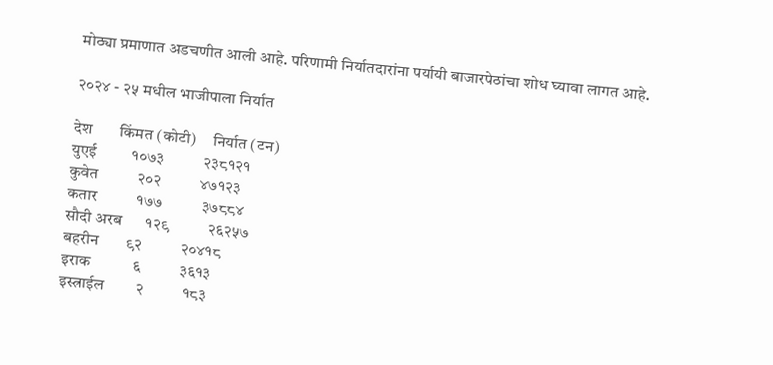मोठ्या प्रमाणात अडचणीत आली आहे. परिणामी निर्यातदारांना पर्यायी बाजारपेठांचा शोध घ्यावा लागत आहे.

२०२४ - २५ मधील भाजीपाला निर्यात

देश       किंमत (कोटी)     निर्यात (टन)
युएई         १०७३          २३८१२१
कुवेत          २०२          ४७१२३
कतार          १७७          ३७८८४
सौदी अरब      १२९          २६२५७
बहरीन       ९२          २०४१८
इराक           ६          ३६१३
इस्त्राईल        २          १८३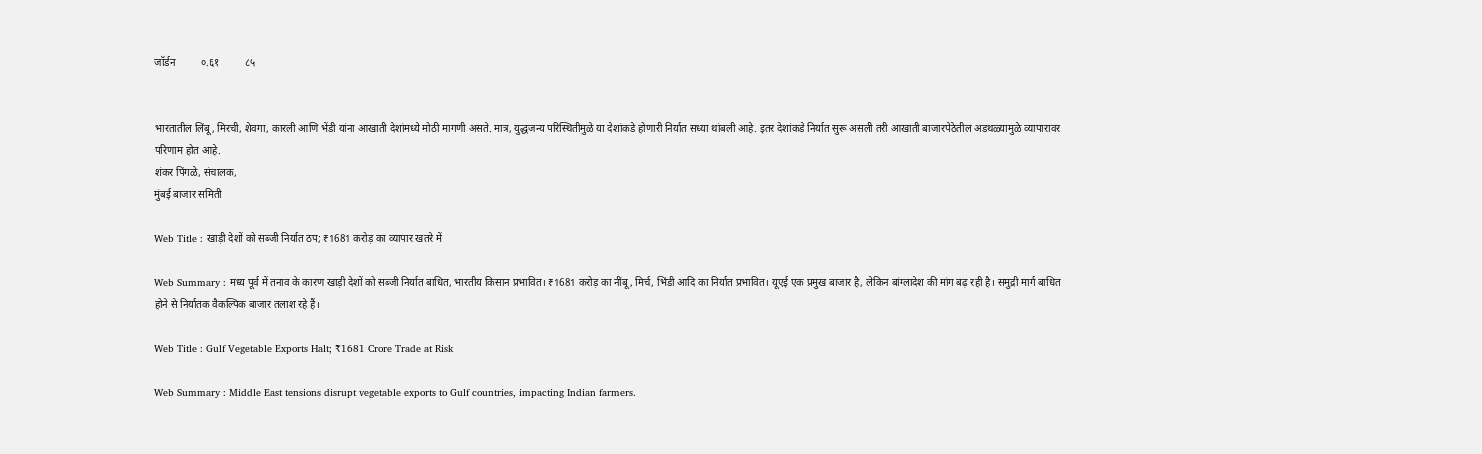जॉर्डन          ०.६१          ८५


भारतातील लिंबू, मिरची, शेवगा, कारली आणि भेंडी यांना आखाती देशांमध्ये मोठी मागणी असते. मात्र, युद्धजन्य परिस्थितीमुळे या देशांकडे होणारी निर्यात सध्या थांबली आहे. इतर देशांकडे निर्यात सुरू असली तरी आखाती बाजारपेठेतील अडथळ्यामुळे व्यापारावर परिणाम होत आहे.
शंकर पिंगळे, संचालक,
मुंबई बाजार समिती

Web Title : खाड़ी देशों को सब्जी निर्यात ठप; ₹1681 करोड़ का व्यापार खतरे में

Web Summary : मध्य पूर्व में तनाव के कारण खाड़ी देशों को सब्जी निर्यात बाधित, भारतीय किसान प्रभावित। ₹1681 करोड़ का नींबू, मिर्च, भिंडी आदि का निर्यात प्रभावित। यूएई एक प्रमुख बाजार है, लेकिन बांग्लादेश की मांग बढ़ रही है। समुद्री मार्ग बाधित होने से निर्यातक वैकल्पिक बाजार तलाश रहे हैं।

Web Title : Gulf Vegetable Exports Halt; ₹1681 Crore Trade at Risk

Web Summary : Middle East tensions disrupt vegetable exports to Gulf countries, impacting Indian farmers.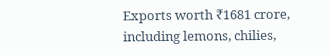Exports worth ₹1681 crore, including lemons, chilies,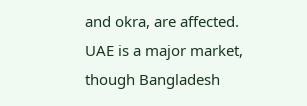and okra, are affected. UAE is a major market, though Bangladesh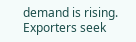demand is rising. Exporters seek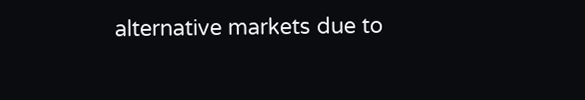alternative markets due to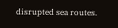disrupted sea routes.